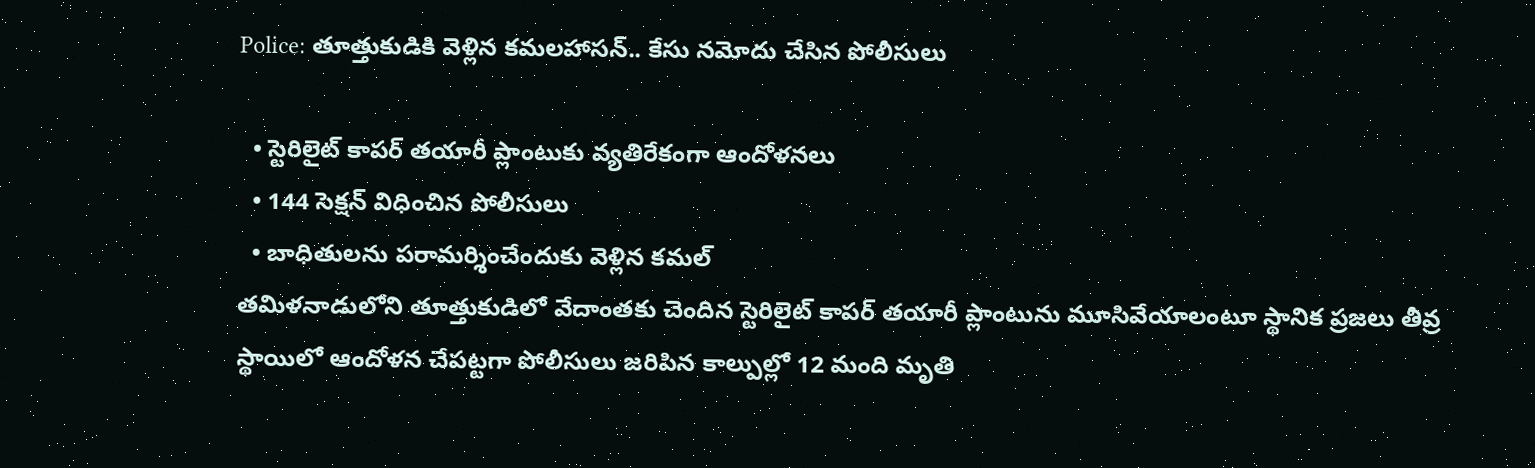Police: తూత్తుకుడికి వెళ్లిన కమలహాసన్‌.. కేసు నమోదు చేసిన పోలీసులు

  • స్టెరిలైట్‌ కాపర్‌ తయారీ ప్లాంటుకు వ్యతిరేకంగా ఆందోళనలు
  • 144 సెక్షన్‌ విధించిన పోలీసులు
  • బాధితులను పరామర్శించేందుకు వెళ్లిన కమల్‌
తమిళనాడులోని తూత్తుకుడిలో వేదాంతకు చెందిన స్టెరిలైట్‌ కాపర్‌ తయారీ ప్లాంటును మూసివేయాలంటూ స్థానిక ప్రజలు తీవ్ర స్థాయిలో ఆందోళన చేపట్టగా పోలీసులు జరిపిన కాల్పుల్లో 12 మంది మృతి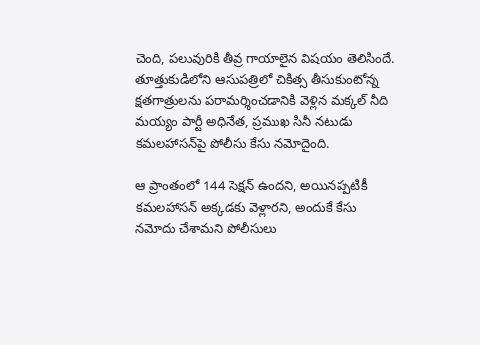చెంది, పలువురికి తీవ్ర గాయాలైన విషయం తెలిసిందే. తూత్తుకుడిలోని ఆసుపత్రిలో చికిత్స తీసుకుంటోన్న క్షతగాత్రులను పరామర్శించడానికి వెళ్లిన మక్కల్ నీది మయ్యం పార్టీ అధినేత, ప్రముఖ సినీ నటుడు కమలహాసన్‌పై పోలీసు కేసు నమోదైంది.

ఆ ప్రాంతంలో 144 సెక్షన్ ఉందని, అయినప్పటికీ కమలహాసన్‌ అక్కడకు వెళ్లారని, అందుకే కేసు నమోదు చేశామని పోలీసులు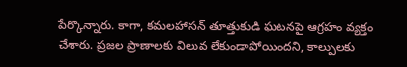పేర్కొన్నారు. కాగా, కమలహాసన్ తూత్తుకుడి ఘటనపై ఆగ్రహం వ్యక్తం చేశారు. ప్రజల ప్రాణాలకు విలువ లేకుండాపోయిందని, కాల్పులకు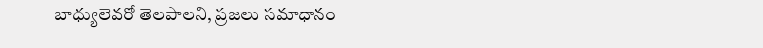బాధ్యులెవరో తెలపాలని, ప్రజలు సమాధానం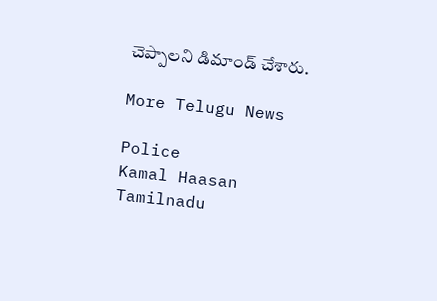చెప్పాలని డిమాండ్ చేశారు.

More Telugu News

Police
Kamal Haasan
Tamilnadu